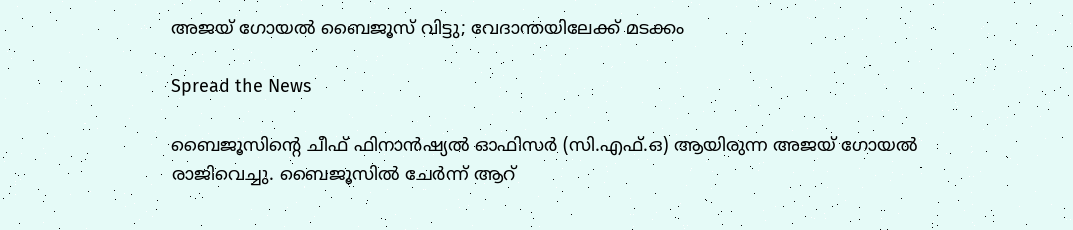അജയ് ഗോയൽ ബൈജൂസ് വിട്ടു; വേദാന്തയിലേക്ക് മടക്കം

Spread the News

ബൈജൂസിന്റെ ചീഫ് ഫിനാന്‍ഷ്യല്‍ ഓഫിസര്‍ (സി.എഫ്.ഒ) ആയിരുന്ന അജയ് ഗോയല്‍ രാജിവെച്ചു. ബൈജൂസില്‍ ചേര്‍ന്ന് ആറ്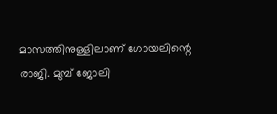മാസത്തിനുള്ളിലാണ് ഗോയലിന്റെ രാജി. മുമ്പ് ജോലി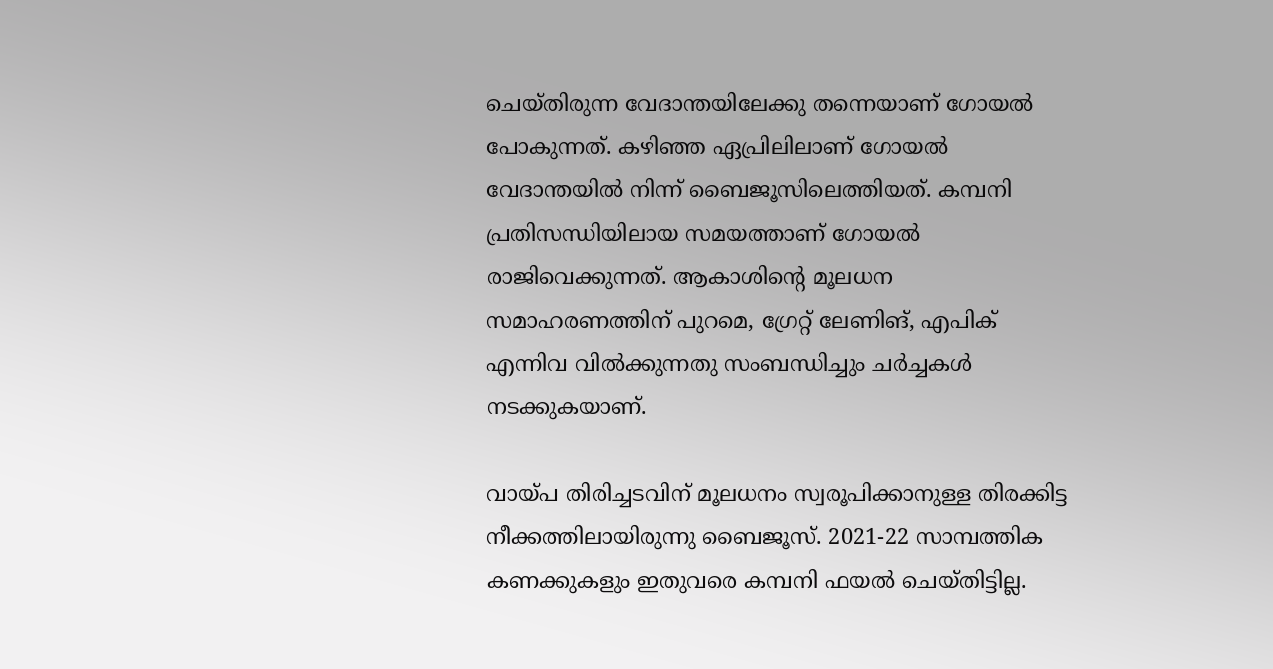ചെയ്തിരുന്ന വേദാന്തയിലേക്കു തന്നെയാണ് ഗോയൽ പോകുന്നത്. കഴിഞ്ഞ ഏപ്രിലിലാണ് ഗോയൽ വേദാന്തയിൽ നിന്ന് ബൈജൂസിലെത്തിയത്. കമ്പനി പ്രതിസന്ധിയിലായ സമയത്താണ് ഗോയൽ രാജിവെക്കുന്നത്. ആകാശിന്റെ മൂലധന സമാഹരണത്തിന് പുറമെ, ഗ്രേറ്റ് ലേണിങ്, എപിക് എന്നിവ വില്‍ക്കുന്നതു സംബന്ധിച്ചും ചര്‍ച്ചകള്‍ നടക്കുകയാണ്.

വായ്പ തിരിച്ചടവിന് മൂലധനം സ്വരൂപിക്കാനുള്ള തിരക്കിട്ട നീക്കത്തിലായിരുന്നു ബൈജൂസ്. 2021-22 സാമ്പത്തിക കണക്കുകളും ഇതുവരെ കമ്പനി ഫയൽ ചെയ്തിട്ടില്ല.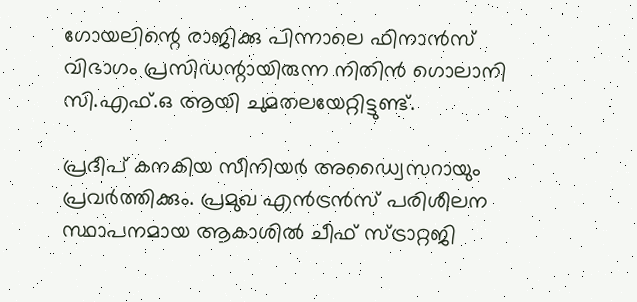ഗോയലിന്റെ രാജിക്കു പിന്നാലെ ഫിനാന്‍സ് വിഭാഗം പ്രസിഡന്റായിരുന്ന നിതിന്‍ ഗൊലാനി സി.എഫ്.ഒ ആയി ചുമതലയേറ്റിട്ടുണ്ട്.

പ്രദീപ് കനകിയ സീനിയര്‍ അഡ്വൈസറായും പ്രവര്‍ത്തിക്കും. പ്രമുഖ എന്‍ട്രന്‍സ് പരിശീലന സ്ഥാപനമായ ആകാശില്‍ ചീഫ് സ്ട്രാറ്റജി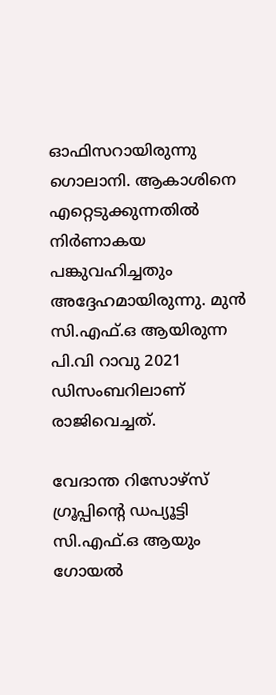ഓഫിസറായിരുന്നു ഗൊലാനി. ആകാശിനെ എറ്റെടുക്കുന്നതില്‍ നിര്‍ണാകയ പങ്കുവഹിച്ചതും അദ്ദേഹമായിരുന്നു. മുന്‍ സി.എഫ്.ഒ ആയിരുന്ന പി.വി റാവു 2021 ഡിസംബറിലാണ് രാജിവെച്ചത്.

വേദാന്ത റിസോഴ്‌സ് ഗ്രൂപ്പിന്റെ ഡപ്യൂട്ടി സി.എഫ്.ഒ ആയും ഗോയൽ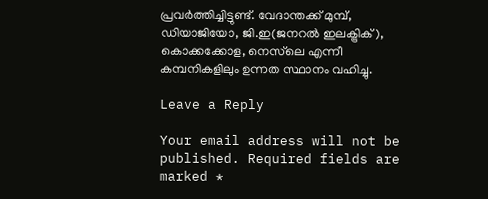പ്രവര്‍ത്തിച്ചിട്ടുണ്ട്. വേദാന്തക്ക് മുമ്പ്, ഡിയാജിയോ, ജി.ഇ(ജനറല്‍ ഇലക്ട്രിക്), കൊക്കക്കോള, നെസ്‌ലെ എന്നീ കമ്പനികളിലും ഉന്നത സ്ഥാനം വഹിച്ചു.

Leave a Reply

Your email address will not be published. Required fields are marked *